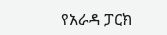የአራዳ ፓርክ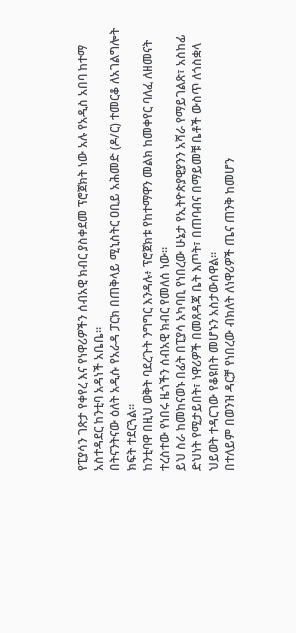የፒያሳን ገጽታ የቀየረ እና የነዋሪዎችን ሰብአዊ ክብር ያስቀደመ ፕሮጀክት ነው አሉ የአዲስ አበባ ከተማ አስተዳደር ከንቲባ አዳነች አቤቤ።
በትናንትናው ዕለት አዲሱ የአራዳ ፓርክ በጠቅላይ ሚኒስትር ዐቢይ አሕመድ (ዶ/ር) ተመርቆ ለአገልግሎት ክፍት ተደርጓል።
ከንቲባዋ በዚህ ወቅት ባደረጉት ንግግር እንዳሉ፥ ፕሮጀክቱ የከተማዋን መልክ ከመቀየር ባለፈ ለዘመናት ተረስተው የነበሩ ዜጎችን ሰብአዊ ክብር የመለሰ ነው።
ይህ ስራ ከመከናወኑ በፊት በፒያሳ አካባቢ የነበረው ሁኔታ የኢትዮጵያዊያንን አሻራ የማይገልጽ፣ አስከፊ ድህነት የሚታይበት፣ ነዋሪዎች በመጸዳጃ ቤት እጦት፣ በጠባብና በማይመቹ ቤቶች ውስጥ ለጎስቋላ ህይወት ተዳርገው የቆዩበት መሆኑን አስታውሰዋል።
በተለይም በወንዝ ዳርቻ የነበረው ብክለት ለነዋሪዎች ጤና ጠንቅ ከመሆን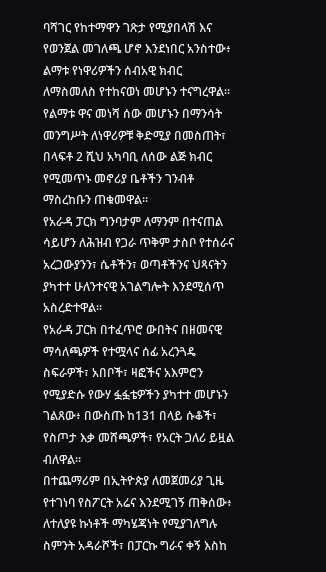ባሻገር የከተማዋን ገጽታ የሚያበላሽ እና የወንጀል መገለጫ ሆኖ እንደነበር አንስተው፥ ልማቱ የነዋሪዎችን ሰብአዊ ክብር ለማስመለስ የተከናወነ መሆኑን ተናግረዋል።
የልማቱ ዋና መነሻ ሰው መሆኑን በማንሳት መንግሥት ለነዋሪዎቹ ቅድሚያ በመስጠት፣ በላፍቶ 2 ሺህ አካባቢ ለሰው ልጅ ክብር የሚመጥኑ መኖሪያ ቤቶችን ገንብቶ ማስረከቡን ጠቁመዋል።
የአራዳ ፓርክ ግንባታም ለማንም በተናጠል ሳይሆን ለሕዝብ የጋራ ጥቅም ታስቦ የተሰራና አረጋውያንን፣ ሴቶችን፣ ወጣቶችንና ህጻናትን ያካተተ ሁለንተናዊ አገልግሎት እንደሚሰጥ አስረድተዋል።
የአራዳ ፓርክ በተፈጥሮ ውበትና በዘመናዊ ማሳለጫዎች የተሟላና ሰፊ አረንጓዴ ስፍራዎች፣ አበቦች፣ ዛፎችና አእምሮን የሚያድሱ የውሃ ፏፏቴዎችን ያካተተ መሆኑን ገልጸው፥ በውስጡ ከ131 በላይ ሱቆች፣ የስጦታ እቃ መሸጫዎች፣ የአርት ጋለሪ ይዟል ብለዋል።
በተጨማሪም በኢትዮጵያ ለመጀመሪያ ጊዜ የተገነባ የስፖርት አሬና እንደሚገኝ ጠቅሰው፥ ለተለያዩ ኩነቶች ማካሄጃነት የሚያገለግሉ ስምንት አዳራሾች፣ በፓርኩ ግራና ቀኝ እስከ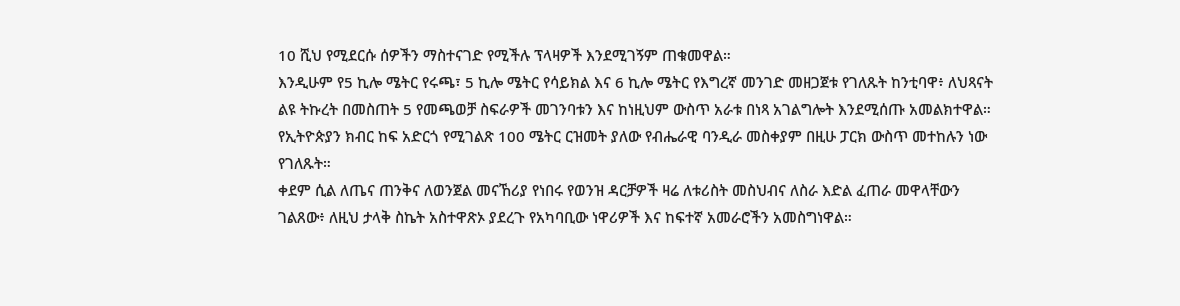10 ሺህ የሚደርሱ ሰዎችን ማስተናገድ የሚችሉ ፕላዛዎች እንደሚገኝም ጠቁመዋል።
እንዲሁም የ5 ኪሎ ሜትር የሩጫ፣ 5 ኪሎ ሜትር የሳይክል እና 6 ኪሎ ሜትር የእግረኛ መንገድ መዘጋጀቱ የገለጹት ከንቲባዋ፥ ለህጻናት ልዩ ትኩረት በመስጠት 5 የመጫወቻ ስፍራዎች መገንባቱን እና ከነዚህም ውስጥ አራቱ በነጻ አገልግሎት እንደሚሰጡ አመልክተዋል።
የኢትዮጵያን ክብር ከፍ አድርጎ የሚገልጽ 100 ሜትር ርዝመት ያለው የብሔራዊ ባንዲራ መስቀያም በዚሁ ፓርክ ውስጥ መተከሉን ነው የገለጹት።
ቀደም ሲል ለጤና ጠንቅና ለወንጀል መናኸሪያ የነበሩ የወንዝ ዳርቻዎች ዛሬ ለቱሪስት መስህብና ለስራ እድል ፈጠራ መዋላቸውን ገልጸው፥ ለዚህ ታላቅ ስኬት አስተዋጽኦ ያደረጉ የአካባቢው ነዋሪዎች እና ከፍተኛ አመራሮችን አመስግነዋል።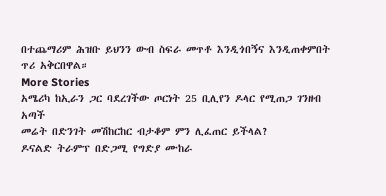በተጨማሪም ሕዝቡ ይህንን ውብ ስፍራ መጥቶ እንዲጎበኝና እንዲጠቀምበት ጥሪ አቅርበዋል።
More Stories
አሜሪካ ከኢራን ጋር ባደረገችው ጦርነት 25 ቢሊየን ዶላር የሚጠጋ ገንዘብ አጣች
መሬት በድንገት መሽከርከር ብታቆም ምን ሊፈጠር ይችላል?
ዶናልድ ትራምፕ በድጋሚ የግድያ ሙከራ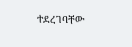ተደረገባቸው